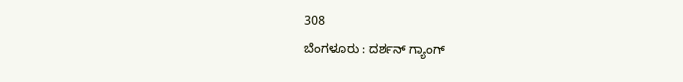308
ಬೆಂಗಳೂರು : ದರ್ಶನ್ ಗ್ಯಾಂಗ್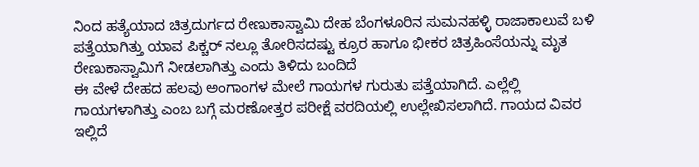ನಿಂದ ಹತ್ಯೆಯಾದ ಚಿತ್ರದುರ್ಗದ ರೇಣುಕಾಸ್ವಾಮಿ ದೇಹ ಬೆಂಗಳೂರಿನ ಸುಮನಹಳ್ಳಿ ರಾಜಾಕಾಲುವೆ ಬಳಿ ಪತ್ತೆಯಾಗಿತ್ತು ಯಾವ ಪಿಕ್ಚರ್ ನಲ್ಲೂ ತೋರಿಸದಷ್ಟು ಕ್ರೂರ ಹಾಗೂ ಭೀಕರ ಚಿತ್ರಹಿಂಸೆಯನ್ನು ಮೃತ ರೇಣುಕಾಸ್ವಾಮಿಗೆ ನೀಡಲಾಗಿತ್ತು ಎಂದು ತಿಳಿದು ಬಂದಿದೆ
ಈ ವೇಳೆ ದೇಹದ ಹಲವು ಅಂಗಾಂಗಳ ಮೇಲೆ ಗಾಯಗಳ ಗುರುತು ಪತ್ತೆಯಾಗಿದೆ. ಎಲ್ಲೆಲ್ಲಿ ಗಾಯಗಳಾಗಿತ್ತು ಎಂಬ ಬಗ್ಗೆ ಮರಣೋತ್ತರ ಪರೀಕ್ಷೆ ವರದಿಯಲ್ಲಿ ಉಲ್ಲೇಖಿಸಲಾಗಿದೆ. ಗಾಯದ ವಿವರ ಇಲ್ಲಿದೆ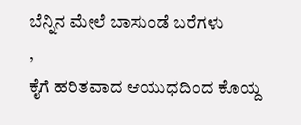ಬೆನ್ನಿನ ಮೇಲೆ ಬಾಸುಂಡೆ ಬರೆಗಳು
,
ಕೈಗೆ ಹರಿತವಾದ ಆಯುಧದಿಂದ ಕೊಯ್ದ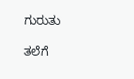ಗುರುತು

ತಲೆಗೆ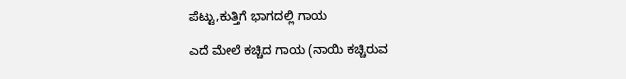ಪೆಟ್ಟು,ಕುತ್ತಿಗೆ ಭಾಗದಲ್ಲಿ ಗಾಯ

ಎದೆ ಮೇಲೆ ಕಚ್ಚಿದ ಗಾಯ (ನಾಯಿ ಕಚ್ಚಿರುವ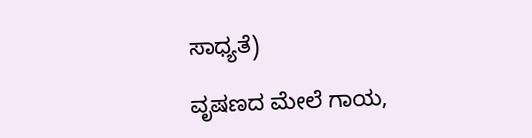ಸಾಧ್ಯತೆ)

ವೃಷಣದ ಮೇಲೆ ಗಾಯ,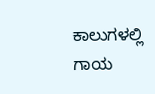ಕಾಲುಗಳಲ್ಲಿ ಗಾಯ